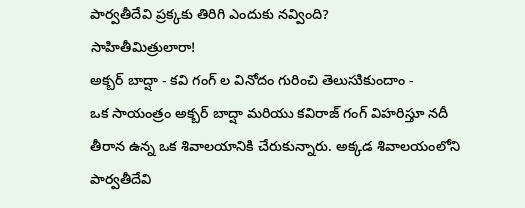పార్వతీదేవి ప్రక్కకు తిరిగి ఎందుకు నవ్వింది?
సాహితీమిత్రులారా!
అక్బర్ బాద్షా - కవి గంగ్ ల వినోదం గురించి తెలుసుికుందాం -
ఒక సాయంత్రం అక్బర్ బాద్షా మరియు కవిరాజ్ గంగ్ విహరిస్తూ నదీ తీరాన ఉన్న ఒక శివాలయానికి చేరుకున్నారు. అక్కడ శివాలయంలోని పార్వతీదేవి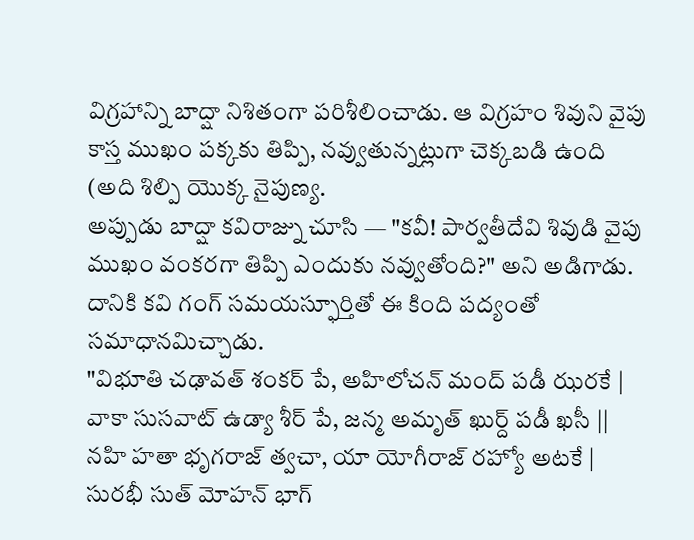విగ్రహాన్ని బాద్షా నిశితంగా పరిశీలించాడు. ఆ విగ్రహం శివుని వైపు కాస్త ముఖం పక్కకు తిప్పి, నవ్వుతున్నట్లుగా చెక్కబడి ఉంది (అది శిల్పి యొక్క నైపుణ్య.
అప్పుడు బాద్షా కవిరాజ్ను చూసి — "కవీ! పార్వతీదేవి శివుడి వైపు ముఖం వంకరగా తిప్పి ఎందుకు నవ్వుతోంది?" అని అడిగాడు. దానికి కవి గంగ్ సమయస్ఫూర్తితో ఈ కింది పద్యంతో సమాధానమిచ్చాడు.
"విభూతి చఢావత్ శంకర్ పే, అహిలోచన్ మంద్ పడీ ఝరకే |
వాకా సుసవాట్ ఉడ్యా శీర్ పే, జన్మ అమృత్ ఖుర్ద్ పడీ ఖసీ ||
నహి హతా భృగరాజ్ త్వచా, యా యోగీరాజ్ రహ్యో అటకే |
సురభీ సుత్ మోహన్ భాగ్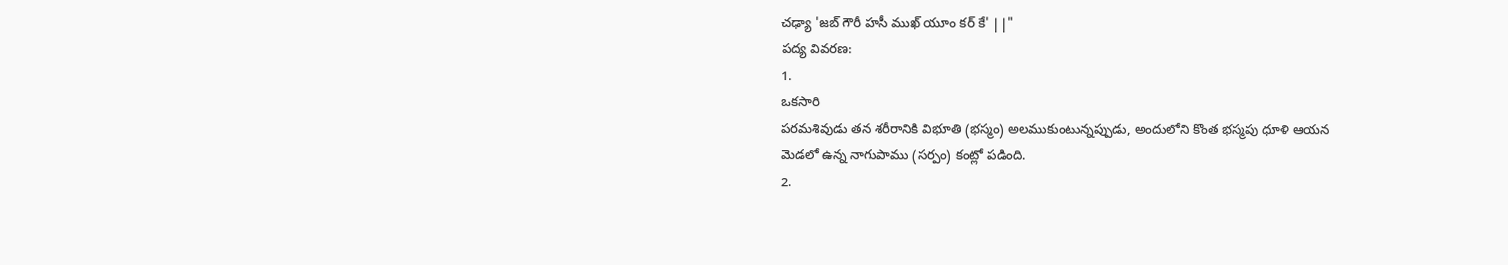చఢ్యా 'జబ్ గౌరీ హసీ ముఖ్ యూం కర్ కే' ||"
పద్య వివరణ:
1.
ఒకసారి
పరమశివుడు తన శరీరానికి విభూతి (భస్మం) అలముకుంటున్నప్పుడు, అందులోని కొంత భస్మపు ధూళి ఆయన
మెడలో ఉన్న నాగుపాము (సర్పం) కంట్లో పడింది.
2.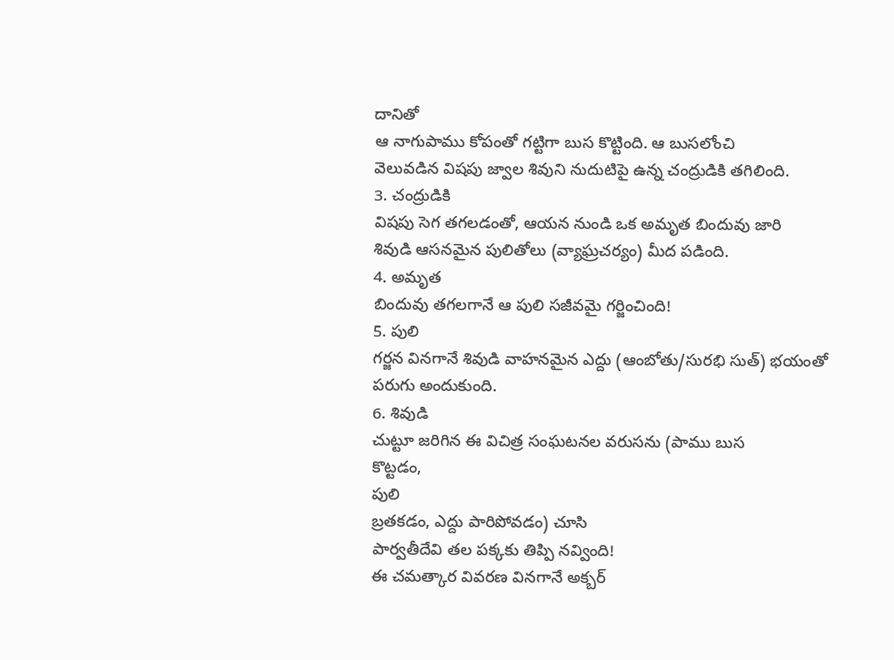దానితో
ఆ నాగుపాము కోపంతో గట్టిగా బుస కొట్టింది. ఆ బుసలోంచి
వెలువడిన విషపు జ్వాల శివుని నుదుటిపై ఉన్న చంద్రుడికి తగిలింది.
3. చంద్రుడికి
విషపు సెగ తగలడంతో, ఆయన నుండి ఒక అమృత బిందువు జారి
శివుడి ఆసనమైన పులితోలు (వ్యాఘ్రచర్యం) మీద పడింది.
4. అమృత
బిందువు తగలగానే ఆ పులి సజీవమై గర్జించింది!
5. పులి
గర్జన వినగానే శివుడి వాహనమైన ఎద్దు (ఆంబోతు/సురభి సుత్) భయంతో పరుగు అందుకుంది.
6. శివుడి
చుట్టూ జరిగిన ఈ విచిత్ర సంఘటనల వరుసను (పాము బుస
కొట్టడం,
పులి
బ్రతకడం, ఎద్దు పారిపోవడం) చూసి
పార్వతీదేవి తల పక్కకు తిప్పి నవ్వింది!
ఈ చమత్కార వివరణ వినగానే అక్బర్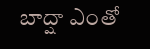బాద్షా ఎంతో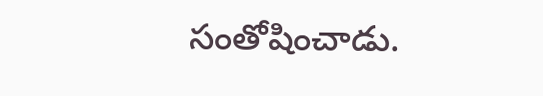సంతోషించాడు.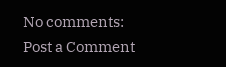No comments:
Post a Comment